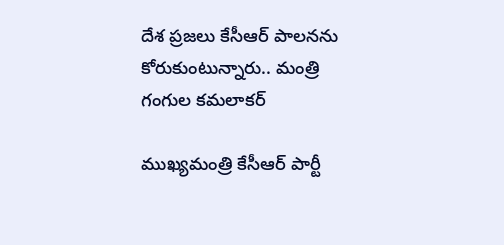దేశ ప్రజలు కేసీఆర్ పాలనను కోరుకుంటున్నారు.. మంత్రి గంగుల కమలాకర్

ముఖ్యమంత్రి కేసీఆర్ పార్టీ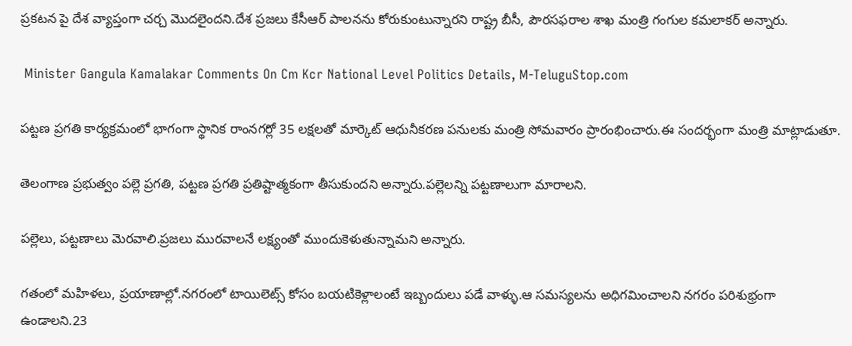ప్రకటన పై దేశ వ్యాప్తంగా చర్చ మొదలైందని.దేశ ప్రజలు కేసీఆర్ పాలనను కోరుకుంటున్నారని రాష్ట్ర బీసీ, పౌరసఫరాల శాఖ మంత్రి గంగుల కమలాకర్ అన్నారు.

 Minister Gangula Kamalakar Comments On Cm Kcr National Level Politics Details, M-TeluguStop.com

పట్టణ ప్రగతి కార్యక్రమంలో భాగంగా స్థానిక రాంనగర్లో 35 లక్షలతో మార్కెట్ ఆధునీకరణ పనులకు మంత్రి సోమవారం ప్రారంభించారు.ఈ సందర్భంగా మంత్రి మాట్లాడుతూ.

తెలంగాణ ప్రభుత్వం పల్లె ప్రగతి, పట్టణ ప్రగతి ప్రతిష్టాత్మకంగా తీసుకుందని అన్నారు.పల్లెలన్ని పట్టణాలుగా మారాలని.

పల్లెలు, పట్టణాలు మెరవాలి.ప్రజలు మురవాలనే లక్ష్యంతో ముందుకెళుతున్నామని అన్నారు.

గతంలో మహిళలు, ప్రయాణాల్లో.నగరంలో టాయిలెట్స్ కోసం బయటికెళ్లాలంటే ఇబ్బందులు పడే వాళ్ళు.ఆ సమస్యలను అధిగమించాలని నగరం పరిశుభ్రంగా ఉండాలని.23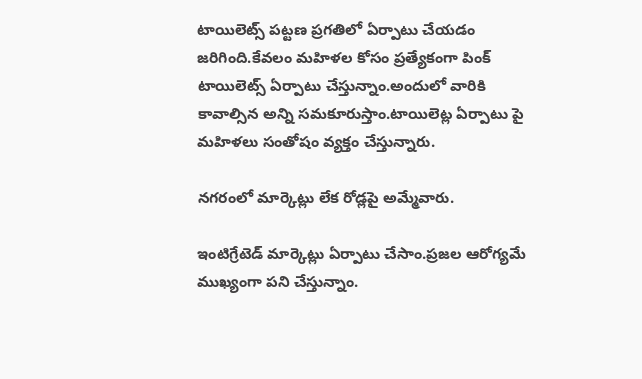టాయిలెట్స్ పట్టణ ప్రగతిలో ఏర్పాటు చేయడం జరిగింది.కేవలం మహిళల కోసం ప్రత్యేకంగా పింక్ టాయిలెట్స్ ఏర్పాటు చేస్తున్నాం.అందులో వారికి కావాల్సిన అన్ని సమకూరుస్తాం.టాయిలెట్ల ఏర్పాటు పై మహిళలు సంతోషం వ్యక్తం చేస్తున్నారు.

నగరంలో మార్కెట్లు లేక రోడ్లపై అమ్మేవారు.

ఇంటిగ్రేటెడ్ మార్కెట్లు ఏర్పాటు చేసాం.ప్రజల ఆరోగ్యమే ముఖ్యంగా పని చేస్తున్నాం.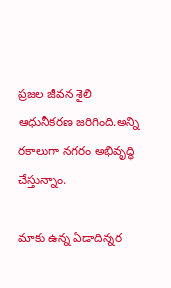ప్రజల జీవన శైలి ఆధునీకరణ జరిగింది.అన్ని రకాలుగా నగరం అభివృద్ధి చేస్తున్నాం.

మాకు ఉన్న ఏడాదిన్నర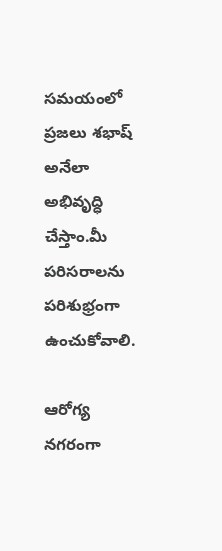సమయంలో ప్రజలు శభాష్ అనేలా అభివృద్ధి చేస్తాం.మీ పరిసరాలను పరిశుభ్రంగా ఉంచుకోవాలి.

ఆరోగ్య నగరంగా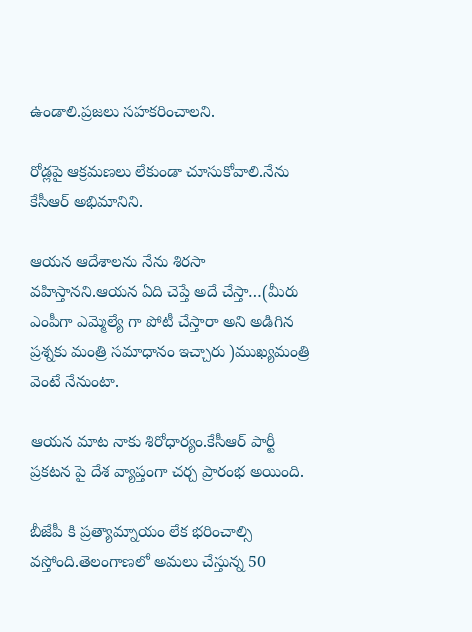ఉండాలి.ప్రజలు సహకరించాలని.

రోడ్లపై ఆక్రమణలు లేకుండా చూసుకోవాలి.నేను కేసీఆర్ అభిమానిని.

ఆయన ఆదేశాలను నేను శిరసా వహిస్తానని.ఆయన ఏది చెప్తే అదే చేస్తా…(మీరు ఎంపీగా ఎమ్మెల్యే గా పోటీ చేస్తారా అని అడిగిన ప్రశ్నకు మంత్రి సమాధానం ఇచ్చారు )ముఖ్యమంత్రి వెంటే నేనుంటా.

ఆయన మాట నాకు శిరోధార్యం.కేసీఆర్ పార్టీ ప్రకటన పై దేశ వ్యాప్తంగా చర్చ ప్రారంభ అయింది.

బీజేపీ కి ప్రత్యామ్నాయం లేక భరించాల్సి వస్తోంది.తెలంగాణలో అమలు చేస్తున్న 50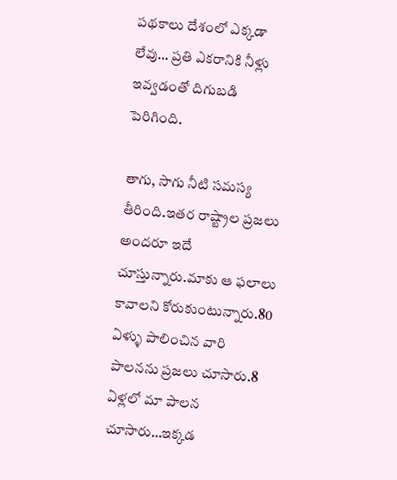పథకాలు దేశంలో ఎక్కడా లేవు… ప్రతి ఎకరానికి నీళ్లు ఇవ్వడంతో దిగుబడి పెరిగింది.

తాగు, సాగు నీటి సమస్య తీరింది.ఇతర రాష్ట్రాల ప్రజలు అందరూ ఇదే చూస్తున్నారు.మాకు ఆ ఫలాలు కావాలని కోరుకుంటున్నారు.80 ఏళ్ళు పాలించిన వారి పాలనను ప్రజలు చూసారు.8 ఏళ్లలో మా పాలన చూసారు…ఇక్కడ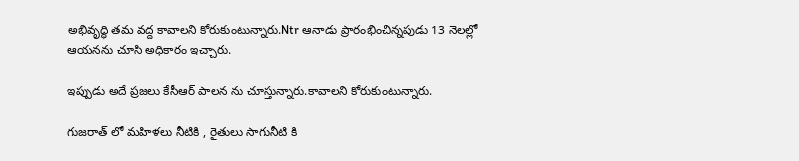అభివృద్ధి తమ వద్ద కావాలని కోరుకుంటున్నారు.Ntr ఆనాడు ప్రారంభించిన్నపుడు 13 నెలల్లో ఆయనను చూసి అధికారం ఇచ్చారు.

ఇప్పుడు అదే ప్రజలు కేసీఆర్ పాలన ను చూస్తున్నారు.కావాలని కోరుకుంటున్నారు.

గుజరాత్ లో మహిళలు నీటికి , రైతులు సాగునీటి కి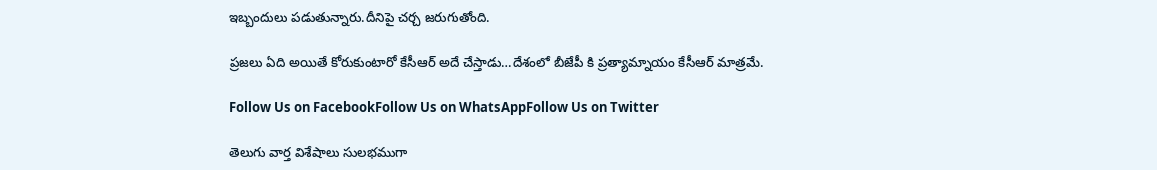ఇబ్బందులు పడుతున్నారు.దీనిపై చర్చ జరుగుతోంది.

ప్రజలు ఏది అయితే కోరుకుంటారో కేసీఆర్ అదే చేస్తాడు…దేశంలో బీజేపీ కి ప్రత్యామ్నాయం కేసీఆర్ మాత్రమే.

Follow Us on FacebookFollow Us on WhatsAppFollow Us on Twitter

తెలుగు వార్త విశేషాలు సులభముగా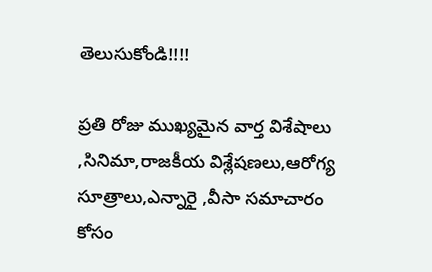తెలుసుకోండి!!!!

ప్రతి రోజు ముఖ్యమైన వార్త విశేషాలు ,సినిమా,రాజకీయ విశ్లేషణలు,ఆరోగ్య సూత్రాలు,ఎన్నారై ,వీసా సమాచారం కోసం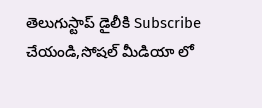తెలుగుస్టాప్ డైలీకి Subscribe చేయండి,సోషల్ మీడియా లో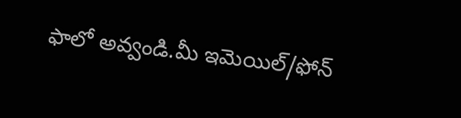ఫాలో అవ్వండి.మీ ఇమెయిల్/ఫోన్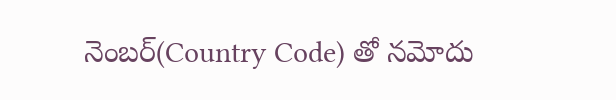నెంబర్(Country Code) తో నమోదు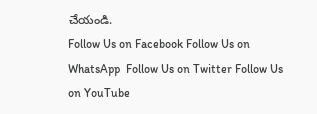చేయండి.
Follow Us on Facebook Follow Us on WhatsApp  Follow Us on Twitter Follow Us on YouTube